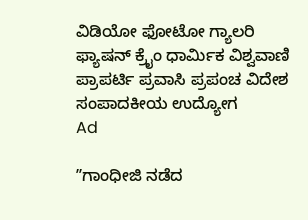ವಿಡಿಯೋ ಫೋಟೋ ಗ್ಯಾಲರಿ ಫ್ಯಾಷನ್ ಕ್ರೈಂ ಧಾರ್ಮಿಕ ವಿಶ್ವವಾಣಿ ಪ್ರಾಪರ್ಟಿ ಪ್ರವಾಸಿ ಪ್ರಪಂಚ ವಿದೇಶ ಸಂಪಾದಕೀಯ ಉದ್ಯೋಗ
Ad

ʼʼಗಾಂಧೀಜಿ ನಡೆದ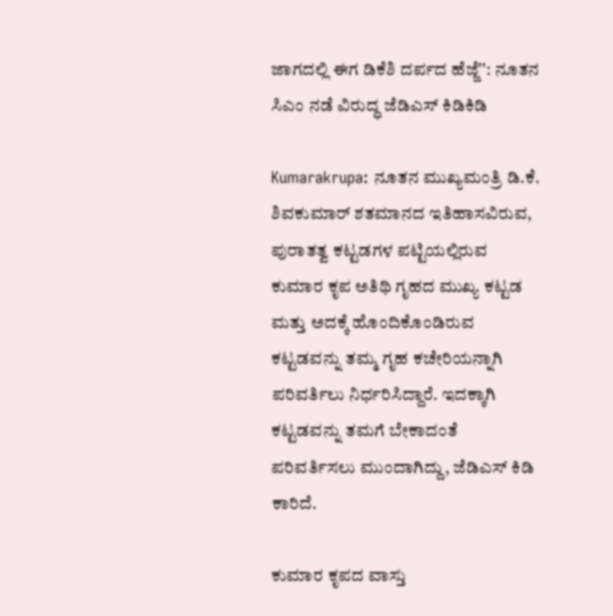ಜಾಗದಲ್ಲಿ ಈಗ ಡಿಕೆಶಿ ದರ್ಪದ ಹೆಜ್ಜೆʼʼ: ನೂತನ ಸಿಎಂ ನಡೆ ವಿರುದ್ಧ ಜೆಡಿಎಸ್‌ ಕಿಡಿಕಿಡಿ

Kumarakrupa: ನೂತನ ಮುಖ್ಯಮಂತ್ರಿ ಡಿ.ಕೆ. ಶಿವಕುಮಾರ್‌ ಶತಮಾನದ ಇತಿಹಾಸವಿರುವ, ಪುರಾತತ್ವ ಕಟ್ಟಡಗಳ ಪಟ್ಟಿಯಲ್ಲಿರುವ ಕುಮಾರ ಕೃಪ ಅತಿಥಿ ಗೃಹದ ಮುಖ್ಯ ಕಟ್ಟಡ ಮತ್ತು ಅದಕ್ಕೆ ಹೊಂದಿಕೊಂಡಿರುವ ಕಟ್ಟಡವನ್ನು ತಮ್ಮ ಗೃಹ ಕಚೇರಿಯನ್ನಾಗಿ ಪರಿವರ್ತಿಲು ನಿರ್ಧರಿಸಿದ್ದಾರೆ. ಇದಕ್ಕಾಗಿ ಕಟ್ಟಡವನ್ನು ತಮಗೆ ಬೇಕಾದಂತೆ ಪರಿವರ್ತಿಸಲು ಮುಂದಾಗಿದ್ದು, ಜೆಡಿಎಸ್‌ ಕಿಡಿ ಕಾರಿದೆ.

ಕುಮಾರ ಕೃಪದ ವಾಸ್ತು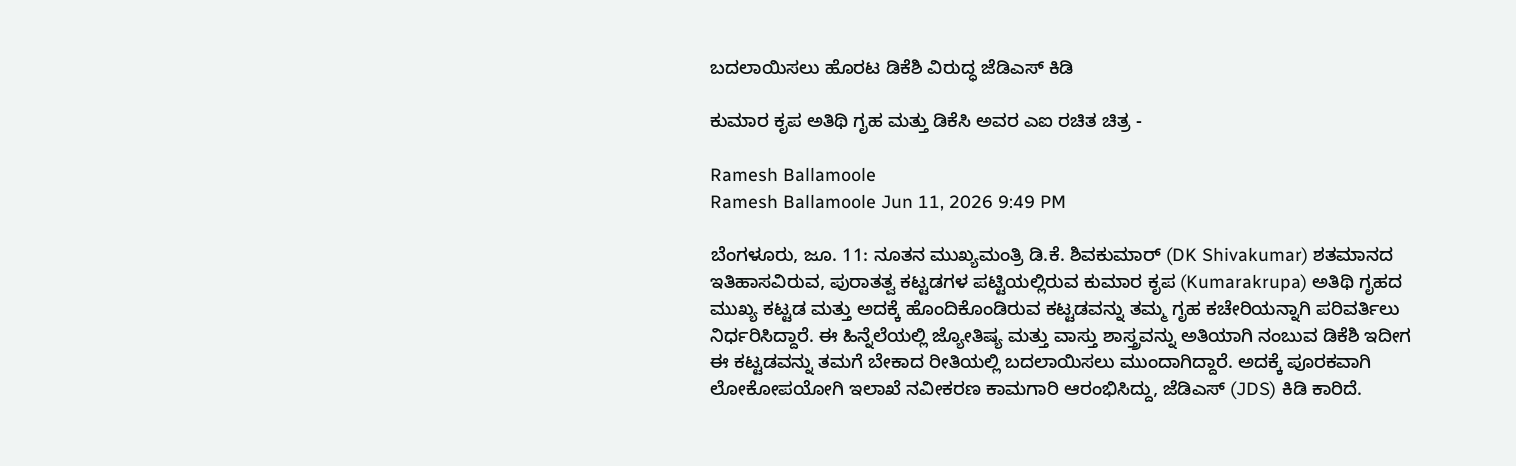ಬದಲಾಯಿಸಲು ಹೊರಟ ಡಿಕೆಶಿ ವಿರುದ್ಧ ಜೆಡಿಎಸ್‌ ಕಿಡಿ

ಕುಮಾರ ಕೃಪ ಅತಿಥಿ ಗೃಹ ಮತ್ತು ಡಿಕೆಸಿ ಅವರ ಎಐ ರಚಿತ ಚಿತ್ರ -

Ramesh Ballamoole
Ramesh Ballamoole Jun 11, 2026 9:49 PM

ಬೆಂಗಳೂರು, ಜೂ. 11: ನೂತನ ಮುಖ್ಯಮಂತ್ರಿ ಡಿ.ಕೆ. ಶಿವಕುಮಾರ್‌ (DK Shivakumar) ಶತಮಾನದ ಇತಿಹಾಸವಿರುವ, ಪುರಾತತ್ವ ಕಟ್ಟಡಗಳ ಪಟ್ಟಿಯಲ್ಲಿರುವ ಕುಮಾರ ಕೃಪ (Kumarakrupa) ಅತಿಥಿ ಗೃಹದ ಮುಖ್ಯ ಕಟ್ಟಡ ಮತ್ತು ಅದಕ್ಕೆ ಹೊಂದಿಕೊಂಡಿರುವ ಕಟ್ಟಡವನ್ನು ತಮ್ಮ ಗೃಹ ಕಚೇರಿಯನ್ನಾಗಿ ಪರಿವರ್ತಿಲು ನಿರ್ಧರಿಸಿದ್ದಾರೆ. ಈ ಹಿನ್ನೆಲೆಯಲ್ಲಿ ಜ್ಯೋತಿಷ್ಯ ಮತ್ತು ವಾಸ್ತು ಶಾಸ್ತ್ರವನ್ನು ಅತಿಯಾಗಿ ನಂಬುವ ಡಿಕೆಶಿ ಇದೀಗ ಈ ಕಟ್ಟಡವನ್ನು ತಮಗೆ ಬೇಕಾದ ರೀತಿಯಲ್ಲಿ ಬದಲಾಯಿಸಲು ಮುಂದಾಗಿದ್ದಾರೆ. ಅದಕ್ಕೆ ಪೂರಕವಾಗಿ ಲೋಕೋಪಯೋಗಿ ಇಲಾಖೆ ನವೀಕರಣ ಕಾಮಗಾರಿ ಆರಂಭಿಸಿದ್ದು, ಜೆಡಿಎಸ್‌ (JDS) ಕಿಡಿ ಕಾರಿದೆ.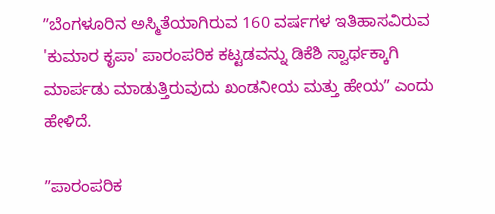ʼʼಬೆಂಗಳೂರಿನ ಅಸ್ಮಿತೆಯಾಗಿರುವ 160 ವರ್ಷಗಳ ಇತಿಹಾಸವಿರುವ 'ಕುಮಾರ ಕೃಪಾ' ಪಾರಂಪರಿಕ ಕಟ್ಟಡವನ್ನು ಡಿಕೆಶಿ ಸ್ವಾರ್ಥಕ್ಕಾಗಿ ಮಾರ್ಪಡು ಮಾಡುತ್ತಿರುವುದು ಖಂಡನೀಯ ಮತ್ತು ಹೇಯʼʼ ಎಂದು ಹೇಳಿದೆ.

ʼʼಪಾರಂಪರಿಕ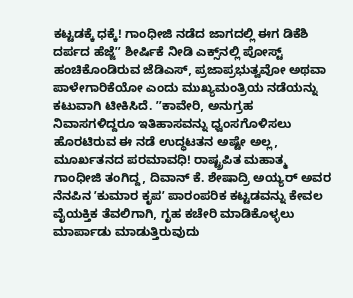ಕಟ್ಟಡಕ್ಕೆ ಧಕ್ಕೆ! ಗಾಂಧೀಜಿ ನಡೆದ ಜಾಗದಲ್ಲಿ ಈಗ ಡಿಕೆಶಿ ದರ್ಪದ ಹೆಜ್ಜೆʼʼ ಶೀರ್ಷಿಕೆ ನೀಡಿ ಎಕ್ಸ್‌ನಲ್ಲಿ ಪೋಸ್ಟ್‌ ಹಂಚಿಕೊಂಡಿರುವ ಜೆಡಿಎಸ್‌, ಪ್ರಜಾಪ್ರಭುತ್ವವೋ ಅಥವಾ ಪಾಳೇಗಾರಿಕೆಯೋ ಎಂದು ಮುಖ್ಯಮಂತ್ರಿಯ ನಡೆಯನ್ನು ಕಟುವಾಗಿ ಟೀಕಿಸಿದೆ. ʼʼಕಾವೇರಿ, ಅನುಗ್ರಹ ನಿವಾಸಗಳಿದ್ದರೂ ಇತಿಹಾಸವನ್ನು ಧ್ವಂಸಗೊಳಿಸಲು ಹೊರಟಿರುವ ಈ ನಡೆ ಉದ್ಧಟತನ ಅಷ್ಟೇ ಅಲ್ಲ, ಮೂರ್ಖತನದ ಪರಮಾವಧಿ! ರಾಷ್ಟ್ರಪಿತ ಮಹಾತ್ಮ ಗಾಂಧೀಜಿ ತಂಗಿದ್ದ, ದಿವಾನ್‌ ಕೆ. ಶೇಷಾದ್ರಿ ಅಯ್ಯರ್ ಅವರ ನೆನಪಿನ ʼಕುಮಾರ ಕೃಪʼ ಪಾರಂಪರಿಕ ಕಟ್ಟಡವನ್ನು ಕೇವಲ ವೈಯಕ್ತಿಕ ತೆವಲಿಗಾಗಿ, ಗೃಹ ಕಚೇರಿ ಮಾಡಿಕೊಳ್ಳಲು ಮಾರ್ಪಾಡು ಮಾಡುತ್ತಿರುವುದು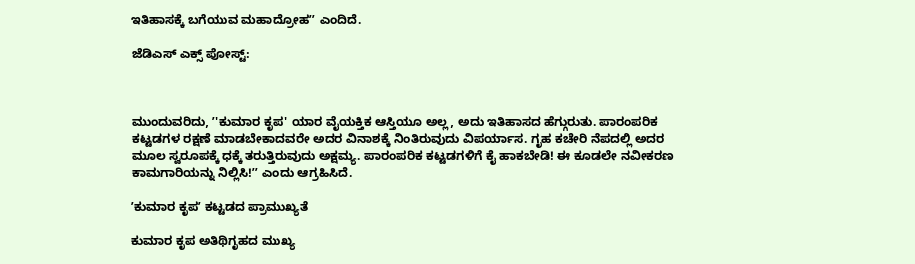ಇತಿಹಾಸಕ್ಕೆ ಬಗೆಯುವ ಮಹಾದ್ರೋಹʼʼ ಎಂದಿದೆ.

ಜೆಡಿಎಸ್‌ ಎಕ್ಸ್‌ ಪೋಸ್ಟ್‌:



ಮುಂದುವರಿದು, ʼ'ಕುಮಾರ ಕೃಪ' ಯಾರ ವೈಯಕ್ತಿಕ ಆಸ್ತಿಯೂ ಅಲ್ಲ, ಅದು ಇತಿಹಾಸದ ಹೆಗ್ಗುರುತು. ಪಾರಂಪರಿಕ ಕಟ್ಟಡಗಳ ರಕ್ಷಣೆ ಮಾಡಬೇಕಾದವರೇ ಅದರ ವಿನಾಶಕ್ಕೆ ನಿಂತಿರುವುದು ವಿಪರ್ಯಾಸ. ಗೃಹ ಕಚೇರಿ ನೆಪದಲ್ಲಿ ಅದರ ಮೂಲ ಸ್ವರೂಪಕ್ಕೆ ಧಕ್ಕೆ ತರುತ್ತಿರುವುದು ಅಕ್ಷಮ್ಯ. ಪಾರಂಪರಿಕ ಕಟ್ಟಡಗಳಿಗೆ ಕೈ ಹಾಕಬೇಡಿ! ಈ ಕೂಡಲೇ ನವೀಕರಣ ಕಾಮಗಾರಿಯನ್ನು ನಿಲ್ಲಿಸಿ!ʼʼ ಎಂದು ಆಗ್ರಹಿಸಿದೆ.

ʼಕುಮಾರ ಕೃಪʼ ಕಟ್ಟಡದ ಪ್ರಾಮುಖ್ಯತೆ

ಕುಮಾರ ಕೃಪ ಅತಿಥಿಗೃಹದ ಮುಖ್ಯ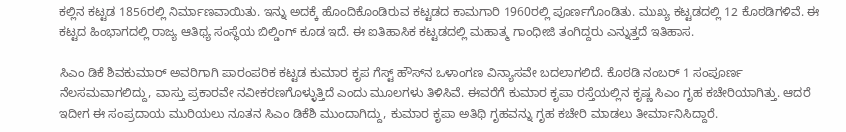ಕಲ್ಲಿನ ಕಟ್ಟಡ 1856ರಲ್ಲಿ ನಿರ್ಮಾಣವಾಯಿತು. ಇನ್ನು ಅದಕ್ಕೆ ಹೊಂದಿಕೊಂಡಿರುವ ಕಟ್ಟಡದ ಕಾಮಗಾರಿ 1960ರಲ್ಲಿ ಪೂರ್ಣಗೊಂಡಿತು. ಮುಖ್ಯ ಕಟ್ಟಡದಲ್ಲಿ 12 ಕೊಠಡಿಗಳಿವೆ. ಈ ಕಟ್ಟದ ಹಿಂಭಾಗದಲ್ಲಿ ರಾಜ್ಯ ಆತಿಥ್ಯ ಸಂಸ್ಥೆಯ ಬಿಲ್ಡಿಂಗ್‌ ಕೂಡ ಇದೆ. ಈ ಐತಿಹಾಸಿಕ ಕಟ್ಟಡದಲ್ಲಿ ಮಹಾತ್ಮ ಗಾಂಧೀಜಿ ತಂಗಿದ್ದರು ಎನ್ನುತ್ತದೆ ಇತಿಹಾಸ.

ಸಿಎಂ ಡಿಕೆ ಶಿವಕುಮಾರ್ ಅವರಿಗಾಗಿ ಪಾರಂಪರಿಕ ಕಟ್ಟಡ ಕುಮಾರ ಕೃಪ ಗೆಸ್ಟ್ ಹೌಸ್‌ನ ಒಳಾಂಗಣ ವಿನ್ಯಾಸವೇ ಬದಲಾಗಲಿದೆ. ಕೊಠಡಿ ನಂಬರ್ 1 ಸಂಪೂರ್ಣ ನೆಲಸಮವಾಗಲಿದ್ದು, ವಾಸ್ತು ಪ್ರಕಾರವೇ ನವೀಕರಣಗೊಳ್ಳುತ್ತಿದೆ ಎಂದು ಮೂಲಗಳು ತಿಳಿಸಿವೆ. ಈವರೆಗೆ ಕುಮಾರ ಕೃಪಾ ರಸ್ತೆಯಲ್ಲಿನ ಕೃಷ್ಣ ಸಿಎಂ ಗೃಹ ಕಚೇರಿಯಾಗಿತ್ತು. ಆದರೆ ಇದೀಗ ಈ ಸಂಪ್ರದಾಯ ಮುರಿಯಲು ನೂತನ ಸಿಎಂ ಡಿಕೆಶಿ ಮುಂದಾಗಿದ್ದು, ಕುಮಾರ ಕೃಪಾ ಅತಿಥಿ ಗೃಹವನ್ನು ಗೃಹ ಕಚೇರಿ ಮಾಡಲು ತೀರ್ಮಾನಿಸಿದ್ದಾರೆ.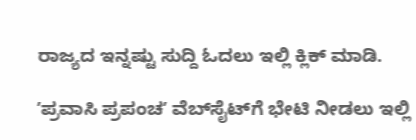ರಾಜ್ಯದ ಇನ್ನಷ್ಟು ಸುದ್ದಿ ಓದಲು ಇಲ್ಲಿ ಕ್ಲಿಕ್‌ ಮಾಡಿ.

ʼಪ್ರವಾಸಿ ಪ್ರಪಂಚʼ ವೆಬ್‌ಸೈಟ್‌ಗೆ ಭೇಟಿ ನೀಡಲು ಇಲ್ಲಿ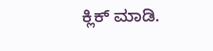ಕ್ಲಿಕ್‌ ಮಾಡಿ.